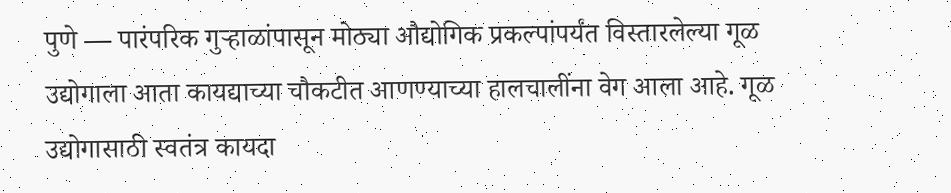पुणे — पारंपरिक गुऱ्हाळांपासून मोठ्या औद्योगिक प्रकल्पांपर्यंत विस्तारलेल्या गूळ उद्योगाला आता कायद्याच्या चौकटीत आणण्याच्या हालचालींना वेग आला आहे. गूळ उद्योगासाठी स्वतंत्र कायदा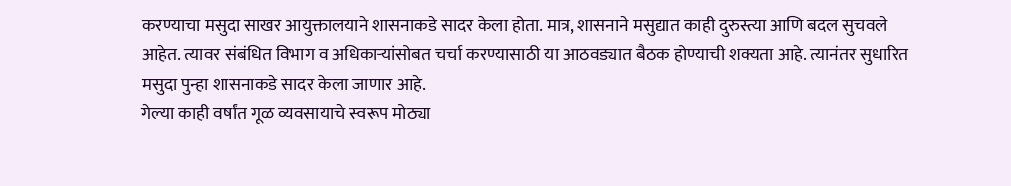करण्याचा मसुदा साखर आयुक्तालयाने शासनाकडे सादर केला होता. मात्र, शासनाने मसुद्यात काही दुरुस्त्या आणि बदल सुचवले आहेत. त्यावर संबंधित विभाग व अधिकाऱ्यांसोबत चर्चा करण्यासाठी या आठवड्यात बैठक होण्याची शक्यता आहे. त्यानंतर सुधारित मसुदा पुन्हा शासनाकडे सादर केला जाणार आहे.
गेल्या काही वर्षांत गूळ व्यवसायाचे स्वरूप मोठ्या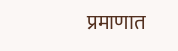प्रमाणात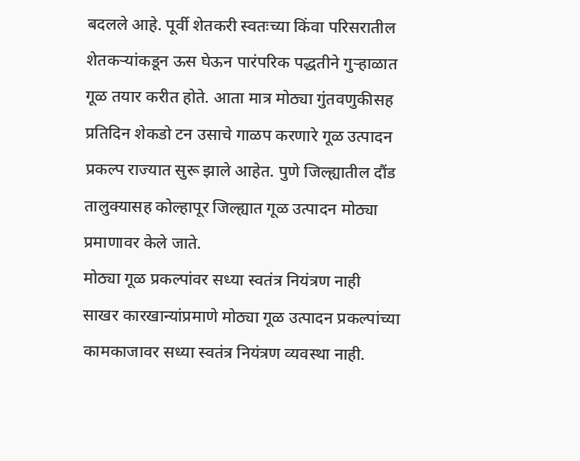बदलले आहे. पूर्वी शेतकरी स्वतःच्या किंवा परिसरातील शेतकऱ्यांकडून ऊस घेऊन पारंपरिक पद्धतीने गुऱ्हाळात गूळ तयार करीत होते. आता मात्र मोठ्या गुंतवणुकीसह प्रतिदिन शेकडो टन उसाचे गाळप करणारे गूळ उत्पादन प्रकल्प राज्यात सुरू झाले आहेत. पुणे जिल्ह्यातील दौंड तालुक्यासह कोल्हापूर जिल्ह्यात गूळ उत्पादन मोठ्या प्रमाणावर केले जाते.
मोठ्या गूळ प्रकल्पांवर सध्या स्वतंत्र नियंत्रण नाही
साखर कारखान्यांप्रमाणे मोठ्या गूळ उत्पादन प्रकल्पांच्या कामकाजावर सध्या स्वतंत्र नियंत्रण व्यवस्था नाही.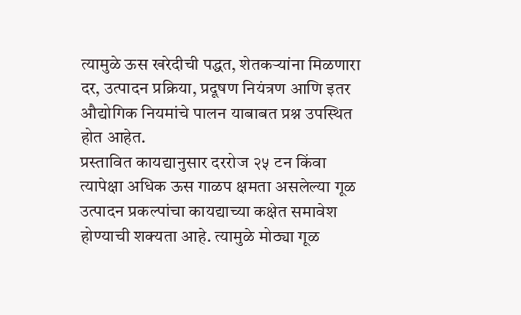त्यामुळे ऊस खरेदीची पद्धत, शेतकऱ्यांना मिळणारा दर, उत्पादन प्रक्रिया, प्रदूषण नियंत्रण आणि इतर औद्योगिक नियमांचे पालन याबाबत प्रश्न उपस्थित होत आहेत.
प्रस्तावित कायद्यानुसार दररोज २५ टन किंवा त्यापेक्षा अधिक ऊस गाळप क्षमता असलेल्या गूळ उत्पादन प्रकल्पांचा कायद्याच्या कक्षेत समावेश होण्याची शक्यता आहे. त्यामुळे मोठ्या गूळ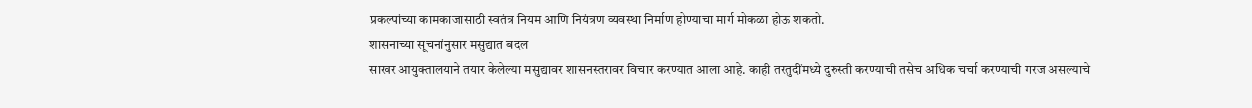प्रकल्पांच्या कामकाजासाठी स्वतंत्र नियम आणि नियंत्रण व्यवस्था निर्माण होण्याचा मार्ग मोकळा होऊ शकतो.
शासनाच्या सूचनांनुसार मसुद्यात बदल
साखर आयुक्तालयाने तयार केलेल्या मसुद्यावर शासनस्तरावर विचार करण्यात आला आहे. काही तरतुदींमध्ये दुरुस्ती करण्याची तसेच अधिक चर्चा करण्याची गरज असल्याचे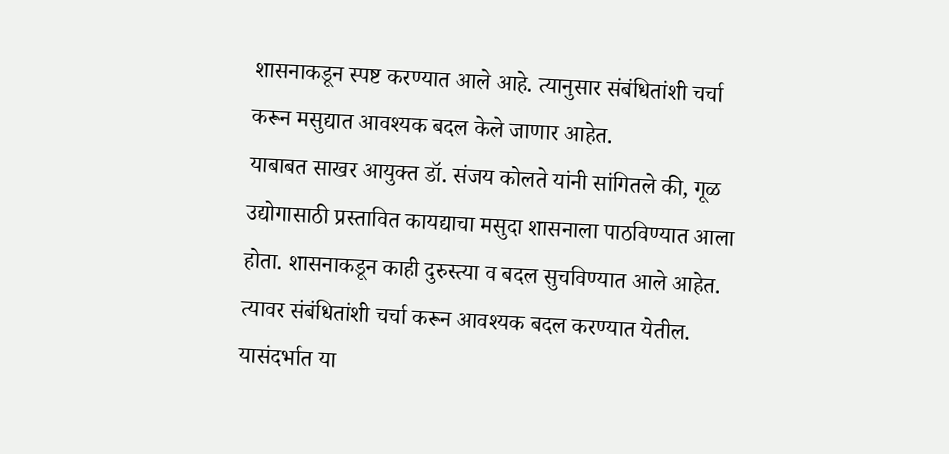शासनाकडून स्पष्ट करण्यात आले आहे. त्यानुसार संबंधितांशी चर्चा करून मसुद्यात आवश्यक बदल केले जाणार आहेत.
याबाबत साखर आयुक्त डॉ. संजय कोलते यांनी सांगितले की, गूळ उद्योगासाठी प्रस्तावित कायद्याचा मसुदा शासनाला पाठविण्यात आला होता. शासनाकडून काही दुरुस्त्या व बदल सुचविण्यात आले आहेत. त्यावर संबंधितांशी चर्चा करून आवश्यक बदल करण्यात येतील. यासंदर्भात या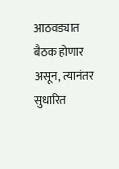आठवड्यात बैठक होणार असून, त्यानंतर सुधारित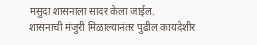मसुदा शासनाला सादर केला जाईल.
शासनाची मंजुरी मिळाल्यानंतर पुढील कायदेशीर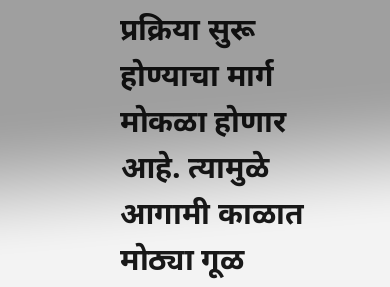प्रक्रिया सुरू होण्याचा मार्ग मोकळा होणार आहे. त्यामुळे आगामी काळात मोठ्या गूळ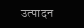उत्पादन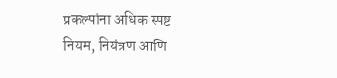प्रकल्पांना अधिक स्पष्ट नियम, नियंत्रण आणि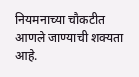नियमनाच्या चौकटीत आणले जाण्याची शक्यता आहे.